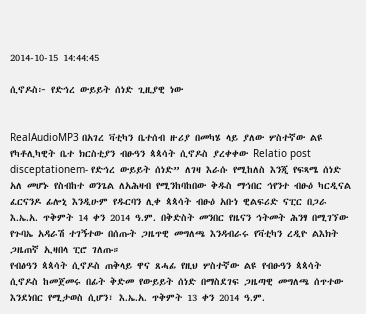2014-10-15 14:44:45

ሲኖዶስ፦ የድኅረ ውይይት ሰነድ ጊዚያዊ ነው


RealAudioMP3 በአገረ ቫቲካን ቤተሰብ ዙሪያ በመካሄ ላይ ያለው ሦስተኛው ልዩ የካቶሊካዊት ቤተ ክርስቲያን ብፁዓን ጳጳሳት ሲኖዶስ ያረቀቀው Relatio post disceptationem- የድኅረ ውይይት ሰነድ” ለገዛ እራሱ የሚከለስ እንጂ የፍጻሜ ሰነድ አለ መሆኑ የስብከተ ወንጌል ለአሕዛብ የሚንከባከበው ቅዱስ ማኅበር ኅየንተ ብፁዕ ካርዲናል ፈርናንዶ ፊሎኒ እንዲሁም የዱርባን ሊቀ ጳጳሳት ብፁዕ አቡነ ዊልፍሪድ ናፒር በጋራ እ.ኤ.አ. ጥቅምት 14 ቀን 2014 ዓ.ም. በቅድስት መንበር የዜናን ኅትመት ሕንፃ በሚገኘው የጉባኤ አዳራሽ ተገኝተው በሰጡት ጋዜጥዊ መግለጫ እንዳብራሩ የቫቲካን ረዲዮ ልእክት ጋዜጠኛ ኢዛበላ ፒሮ ገለጡ።
የብፅዓን ጳጳሳት ሲኖዶስ ጠቅላይ ዋና ጸሓፊ የዚህ ሦስተኛው ልዩ የብፁዓን ጳጳሳት ሲኖዶስ ከመጀመሩ በፊት ቅድመ የውይይት ሰነድ በማስደገፍ ጋዜጣዊ መግለጫ ሰጥተው እንደነበር የሚታወስ ሲሆን፣ እ.ኤ.አ. ጥቅምት 13 ቀን 2014 ዓ.ም.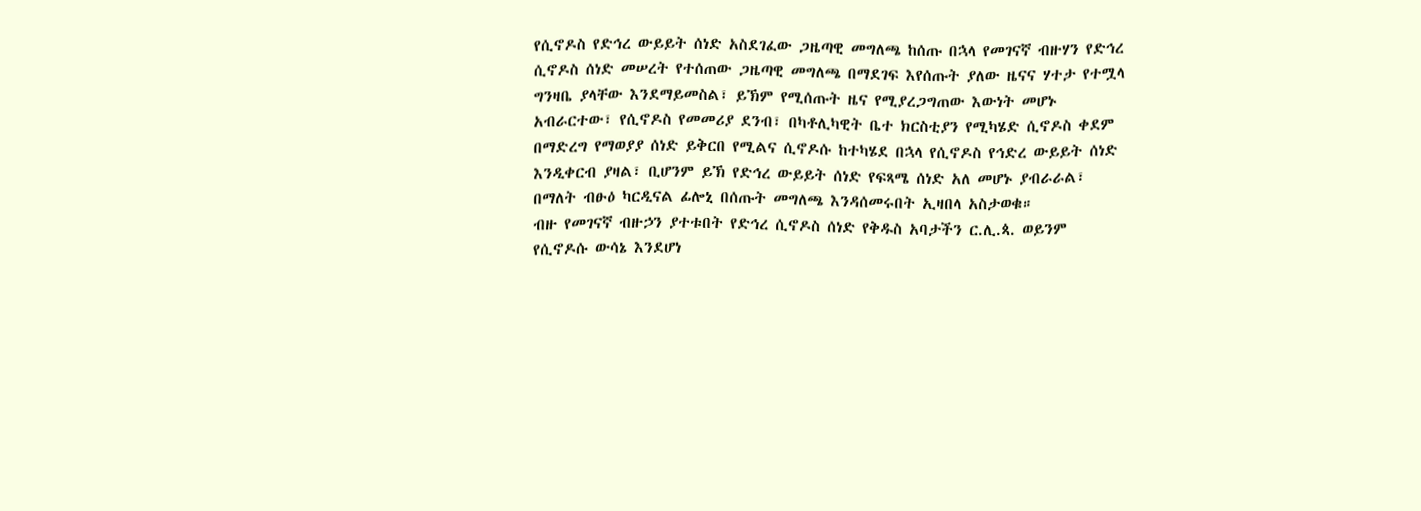የሲኖዶስ የድኅረ ውይይት ሰነድ አስደገፈው ጋዜጣዊ መግለጫ ከሰጡ በኋላ የመገናኛ ብዙሃን የድኅረ ሲኖዶስ ሰነድ መሠረት የተሰጠው ጋዜጣዊ መግለጫ በማደገፍ እየሰጡት ያለው ዜናና ሃተታ የተሟላ ግንዛቤ ያላቸው እንደማይመስል፣ ይኽም የሚሰጡት ዜና የሚያረጋግጠው እውነት መሆኑ አብራርተው፣ የሲኖዶስ የመመሪያ ደንብ፣ በካቶሊካዊት ቤተ ክርስቲያን የሚካሄድ ሲኖዶስ ቀደም በማድረግ የማወያያ ሰነድ ይቅርበ የሚልና ሲኖዶሱ ከተካሄደ በኋላ የሲኖዶስ የኅድረ ውይይት ሰነድ እንዲቀርብ ያዛል፣ ቢሆንም ይኽ የድኅረ ውይይት ሰነድ የፍጻሜ ሰነድ አለ መሆኑ ያብራራል፣ በማለት ብፁዕ ካርዲናል ፊሎኒ በሰጡት መግለጫ እንዳሰመሩበት ኢዛበላ አስታወቁ።
ብዙ የመገናኛ ብዙኃን ያተቱበት የድኅረ ሲኖዶስ ሰነድ የቅዱስ አባታችን ር.ሊ.ጳ. ወይንም የሲኖዶሱ ውሳኔ እንደሆነ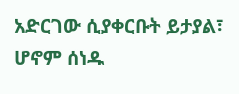አድርገው ሲያቀርቡት ይታያል፣ ሆኖም ሰነዱ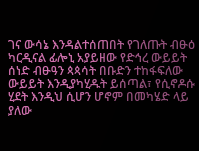ገና ውሳኔ እንዳልተሰጠበት የገለጡት ብፁዕ ካርዲናል ፊሎኒ አያይዘው የድኅረ ውይይት ሰነድ ብፁዓን ጳጳሳት በቡድን ተከፋፍለው ውይይት እንዲያካሂዱት ይሰጣል፣ የሲኖዶሱ ሂደት እንዲህ ሲሆን ሆኖም በመካሄድ ላይ ያለው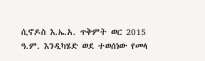ሲኖዶስ እ.ኤ.አ. ጥቅምት ወር 2015 ዓ.ም. እንዲካሄድ ወደ ተወሰነው የመላ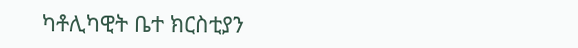ካቶሊካዊት ቤተ ክርስቲያን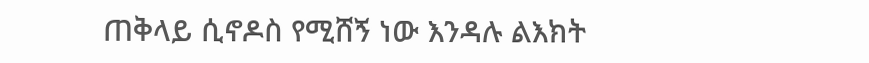ጠቅላይ ሲኖዶስ የሚሸኝ ነው እንዳሉ ልእክት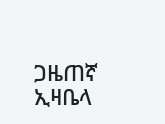ጋዜጠኛ ኢዛቤላ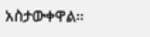አስታውቀዋል።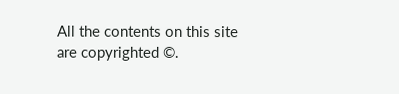All the contents on this site are copyrighted ©.